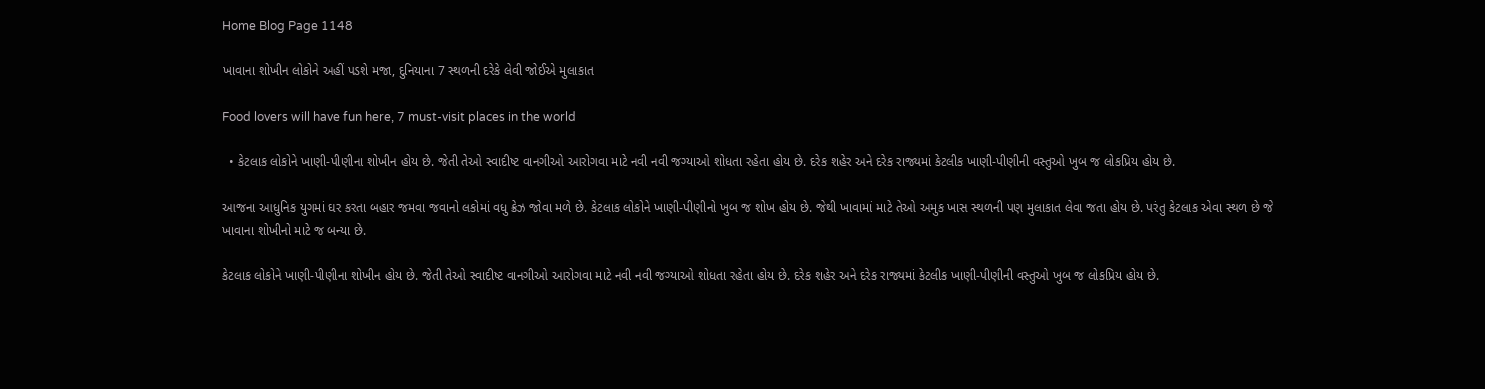Home Blog Page 1148

ખાવાના શોખીન લોકોને અહીં પડશે મજા, દુનિયાના 7 સ્થળની દરેકે લેવી જોઈએ મુલાકાત

Food lovers will have fun here, 7 must-visit places in the world

  • કેટલાક લોકોને ખાણી-પીણીના શોખીન હોય છે. જેતી તેઓ સ્વાદીષ્ટ વાનગીઓ આરોગવા માટે નવી નવી જગ્યાઓ શોધતા રહેતા હોય છે. દરેક શહેર અને દરેક રાજ્યમાં કેટલીક ખાણી-પીણીની વસ્તુઓ ખુબ જ લોકપ્રિય હોય છે.

આજના આધુનિક યુગમાં ઘર કરતા બહાર જમવા જવાનો લકોમાં વધુ ક્રેઝ જોવા મળે છે. કેટલાક લોકોને ખાણી-પીણીનો ખુબ જ શોખ હોય છે. જેથી ખાવામાં માટે તેઓ અમુક ખાસ સ્થળની પણ મુલાકાત લેવા જતા હોય છે. પરંતુ કેટલાક એવા સ્થળ છે જે ખાવાના શોખીનો માટે જ બન્યા છે.

કેટલાક લોકોને ખાણી-પીણીના શોખીન હોય છે. જેતી તેઓ સ્વાદીષ્ટ વાનગીઓ આરોગવા માટે નવી નવી જગ્યાઓ શોધતા રહેતા હોય છે. દરેક શહેર અને દરેક રાજ્યમાં કેટલીક ખાણી-પીણીની વસ્તુઓ ખુબ જ લોકપ્રિય હોય છે.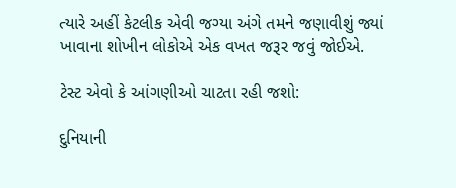ત્યારે અહીં કેટલીક એવી જગ્યા અંગે તમને જણાવીશું જ્યાં ખાવાના શોખીન લોકોએ એક વખત જરૂર જવું જોઈએ.

ટેસ્ટ એવો કે આંગણીઓ ચાટતા રહી જશો:

દુનિયાની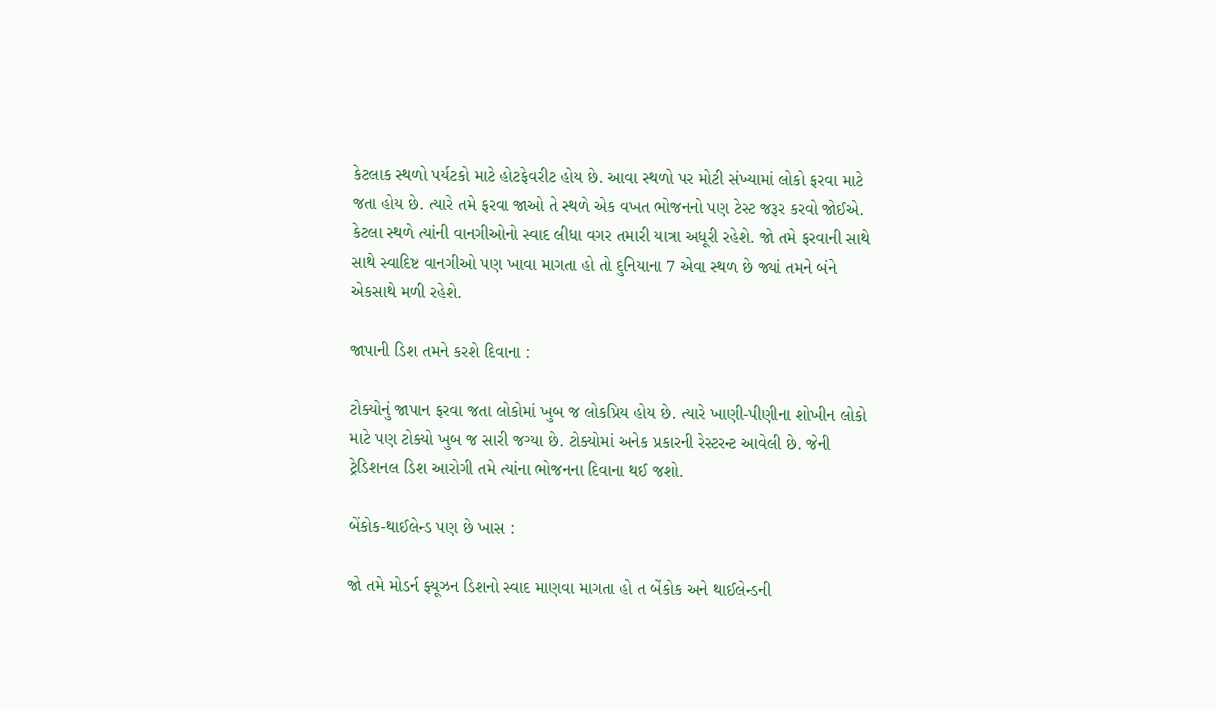કેટલાક સ્થળો પર્યટકો માટે હોટફેવરીટ હોય છે. આવા સ્થળો પર મોટી સંખ્યામાં લોકો ફરવા માટે જતા હોય છે. ત્યારે તમે ફરવા જાઓ તે સ્થળે એક વખત ભોજનનો પણ ટેસ્ટ જરૂર કરવો જોઈએ. કેટલા સ્થળે ત્યાંની વાનગીઓનો સ્વાદ લીધા વગર તમારી યાત્રા અધૂરી રહેશે. જો તમે ફરવાની સાથે સાથે સ્વાદિષ્ટ વાનગીઓ પણ ખાવા માગતા હો તો દુનિયાના 7 એવા સ્થળ છે જ્યાં તમને બંને એકસાથે મળી રહેશે.

જાપાની ડિશ તમને કરશે દિવાના :

ટોક્યોનું જાપાન ફરવા જતા લોકોમાં ખુબ જ લોકપ્રિય હોય છે. ત્યારે ખાણી-પીણીના શોખીન લોકો માટે પણ ટોક્યો ખુબ જ સારી જગ્યા છે. ટોક્યોમાં અનેક પ્રકારની રેસ્ટરન્ટ આવેલી છે. જેની ટ્રેડિશનલ ડિશ આરોગી તમે ત્યાંના ભોજનના દિવાના થઈ જશો.

બેંકોક-થાઈલેન્ડ પણ છે ખાસ :

જો તમે મોડર્ન ફ્યૂઝન ડિશનો સ્વાદ માણવા માગતા હો ત બેંકોક અને થાઈલેન્ડની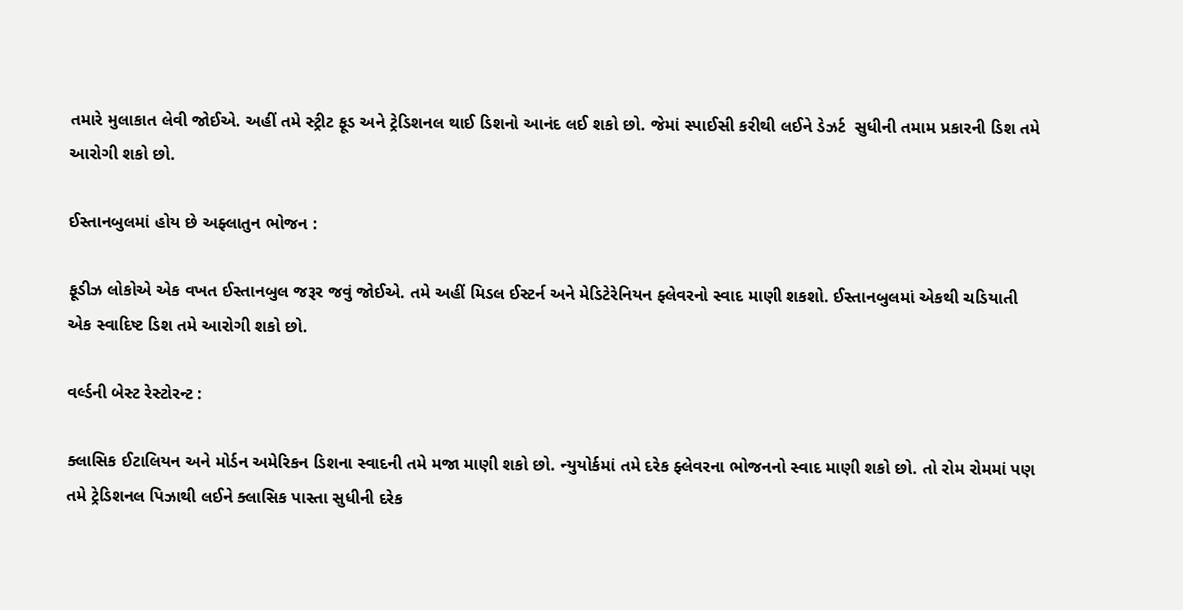તમારે મુલાકાત લેવી જોઈએ. અહીં તમે સ્ટ્રીટ ફૂડ અને ટ્રેડિશનલ થાઈ ડિશનો આનંદ લઈ શકો છો. જેમાં સ્પાઈસી કરીથી લઈને ડેઝર્ટ  સુધીની તમામ પ્રકારની ડિશ તમે આરોગી શકો છો.

ઈસ્તાનબુલમાં હોય છે અફ્લાતુન ભોજન :

ફૂડીઝ લોકોએ એક વખત ઈસ્તાનબુલ જરૂર જવું જોઈએ. તમે અહીં મિડલ ઈસ્ટર્ન અને મેડિટેરેનિયન ફ્લેવરનો સ્વાદ માણી શકશો. ઈસ્તાનબુલમાં એકથી ચડિયાતી એક સ્વાદિષ્ટ ડિશ તમે આરોગી શકો છો.

વર્લ્ડની બેસ્ટ રેસ્ટોરન્ટ :

ક્લાસિક ઈટાલિયન અને મોર્ડન અમેરિકન ડિશના સ્વાદની તમે મજા માણી શકો છો. ન્યુયોર્કમાં તમે દરેક ફ્લેવરના ભોજનનો સ્વાદ માણી શકો છો. તો રોમ રોમમાં પણ તમે ટ્રેડિશનલ પિઝાથી લઈને ક્લાસિક પાસ્તા સુધીની દરેક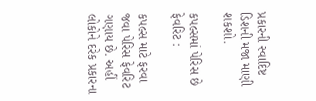પ્રકારની સ્વાદિષ્ટ ડિશની મજા માણી શકશો.

કપલ્સમાં પેરિસ છે ફેવરિટ :

કપલ્સ માટે ફરવા જવા પેરિસ ફેવરિટ ગણાય છે. અહીં લોકોને દરેક પ્રકારના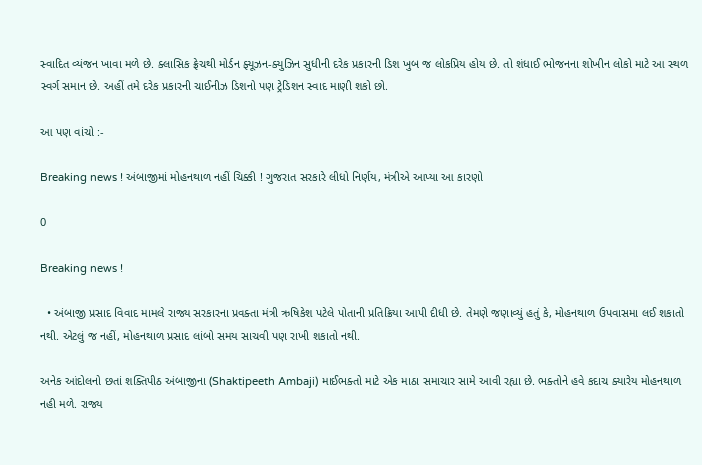સ્વાદિત વ્યંજન ખાવા મળે છે. ક્લાસિક ફ્રેચથી મોર્ડન ફ્યૂઝન-ક્યુઝિન સુધીની દરેક પ્રકારની ડિશ ખુબ જ લોકપ્રિય હોય છે. તો શંધાઈ ભોજનના શોખીન લોકો માટે આ સ્થળ સ્વર્ગ સમાન છે. અહીં તમે દરેક પ્રકારની ચાઈનીઝ ડિશનો પણ ટ્રેડિશન સ્વાદ માણી શકો છો.

આ પણ વાંચો :-

Breaking news ! અંબાજીમાં મોહનથાળ નહીં ચિક્કી ! ગુજરાત સરકારે લીધો નિર્ણય, મંત્રીએ આપ્યા આ કારણો

0

Breaking news !

  • અંબાજી પ્રસાદ વિવાદ મામલે રાજ્ય સરકારના પ્રવક્તા મંત્રી ઋષિકેશ પટેલે પોતાની પ્રતિક્રિયા આપી દીધી છે. તેમણે જણાવ્યું હતું કે, મોહનથાળ ઉપવાસમા લઈ શકાતો નથી. એટલું જ નહીં, મોહનથાળ પ્રસાદ લાંબો સમય સાચવી પણ રાખી શકાતો નથી.

અનેક આંદોલનો છતાં શક્તિપીઠ અંબાજીના (Shaktipeeth Ambaji) માઈભક્તો માટે એક માઠા સમાચાર સામે આવી રહ્યા છે. ભક્તોને હવે કદાચ ક્યારેય મોહનથાળ નહી મળે. રાજ્ય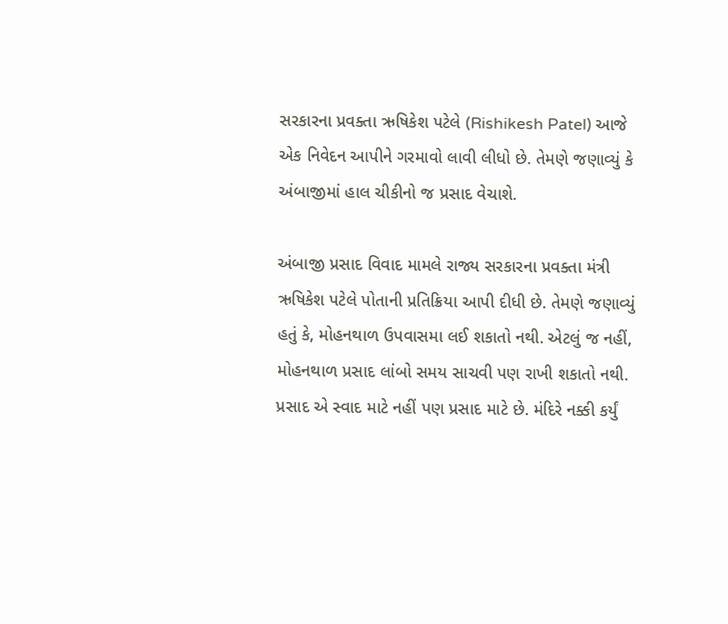સરકારના પ્રવક્તા ઋષિકેશ પટેલે (Rishikesh Patel) આજે એક નિવેદન આપીને ગરમાવો લાવી લીધો છે. તેમણે જણાવ્યું કે અંબાજીમાં હાલ ચીકીનો જ પ્રસાદ વેચાશે.

અંબાજી પ્રસાદ વિવાદ મામલે રાજ્ય સરકારના પ્રવક્તા મંત્રી ઋષિકેશ પટેલે પોતાની પ્રતિક્રિયા આપી દીધી છે. તેમણે જણાવ્યું હતું કે, મોહનથાળ ઉપવાસમા લઈ શકાતો નથી. એટલું જ નહીં, મોહનથાળ પ્રસાદ લાંબો સમય સાચવી પણ રાખી શકાતો નથી. પ્રસાદ એ સ્વાદ માટે નહીં પણ પ્રસાદ માટે છે. મંદિરે નક્કી કર્યું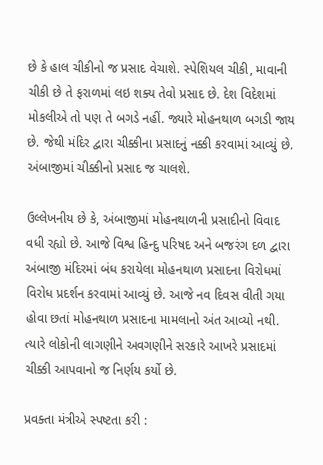છે કે હાલ ચીકીનો જ પ્રસાદ વેચાશે. સ્પેશિયલ ચીકી, માવાની ચીકી છે તે ફરાળમાં લઇ શક્ય તેવો પ્રસાદ છે. દેશ વિદેશમાં મોકલીએ તો પણ તે બગડે નહીં. જ્યારે મોહનથાળ બગડી જાય છે. જેથી મંદિર દ્વારા ચીક્કીના પ્રસાદનું નક્કી કરવામાં આવ્યું છે. અંબાજીમાં ચીક્કીનો પ્રસાદ જ ચાલશે.

ઉલ્લેખનીય છે કે, અંબાજીમાં મોહનથાળની પ્રસાદીનો વિવાદ વધી રહ્યો છે. આજે વિશ્વ હિન્દુ પરિષદ અને બજરંગ દળ દ્વારા અંબાજી મંદિરમાં બંધ કરાયેલા મોહનથાળ પ્રસાદના વિરોધમાં વિરોધ પ્રદર્શન કરવામાં આવ્યું છે. આજે નવ દિવસ વીતી ગયા હોવા છતાં મોહનથાળ પ્રસાદના મામલાનો અંત આવ્યો નથી. ત્યારે લોકોની લાગણીને અવગણીને સરકારે આખરે પ્રસાદમાં ચીક્કી આપવાનો જ નિર્ણય કર્યો છે.

પ્રવક્તા મંત્રીએ સ્પષ્ટતા કરી :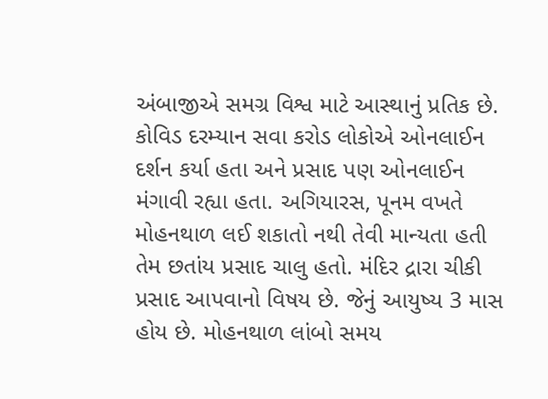અંબાજીએ સમગ્ર વિશ્વ માટે આસ્થાનું પ્રતિક છે. કોવિડ દરમ્યાન સવા કરોડ લોકોએ ઓનલાઈન દર્શન કર્યા હતા અને પ્રસાદ પણ ઓનલાઈન મંગાવી રહ્યા હતા. અગિયારસ, પૂનમ વખતે મોહનથાળ લઈ શકાતો નથી તેવી માન્યતા હતી તેમ છતાંય પ્રસાદ ચાલુ હતો. મંદિર દ્રારા ચીકી પ્રસાદ આપવાનો વિષય છે. જેનું આયુષ્ય 3 માસ હોય છે. મોહનથાળ લાંબો સમય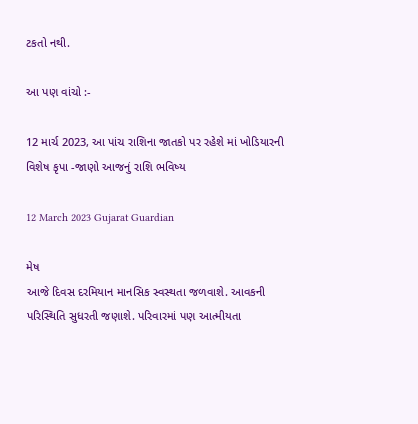ટકતો નથી.

આ પણ વાંચો :-

12 માર્ચ 2023, આ પાંચ રાશિના જાતકો પર રહેશે માં ખોડિયારની વિશેષ કૃપા -જાણો આજનું રાશિ ભવિષ્ય

12 March 2023 Gujarat Guardian

મેષ
આજે દિવસ દરમિયાન માનસિક સ્વસ્થતા જળવાશે. આવકની પરિસ્થિતિ સુધરતી જણાશે. પરિવારમાં પણ આત્મીયતા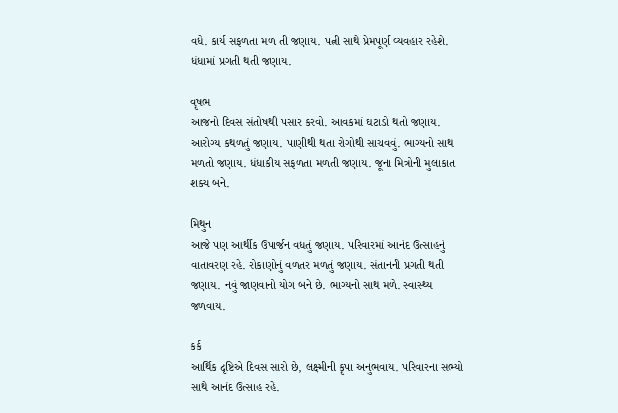વધે. કાર્ય સફળતા મળ તી જણાય. પત્ની સાથે પ્રેમપૂર્ણ વ્યવહાર રહેશે. ધંધામાં પ્રગતી થતી જણાય.

વૃષભ
આજનો દિવસ સંતોષથી પસાર કરવો. આવકમાં ઘટાડો થતો જણાય. આરોગ્ય કથળતું જણાય. પાણીથી થતા રોગોથી સાચવવું. ભાગ્યનો સાથ મળતો જણાય. ધંધાકીય સફળતા મળતી જણાય. જૂના મિત્રોની મુલાકાત શક્ય બને.

મિથુન
આજે પણ આર્થીક ઉપાર્જન વધતું જણાય. પરિવારમાં આનંદ ઉત્સાહનું વાતાવરણ રહે. રોકાણોનું વળતર મળતું જણાય. સંતાનની પ્રગતી થતી જણાય. નવું જાણવાનો યોગ બને છે. ભાગ્યનો સાથ મળે. સ્વાસ્થ્ય જળવાય.

કર્ક
આર્થિક દૃષ્ટિએ દિવસ સારો છે, લક્ષ્મીની કૃપા અનુભવાય. પરિવારના સભ્યો સાથે આનંદ ઉત્સાહ રહે.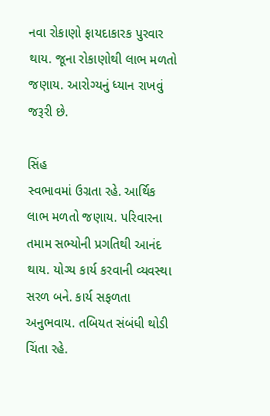નવા રોકાણો ફાયદાકારક પુરવાર થાય. જૂના રોકાણોથી લાભ મળતો જણાય. આરોગ્યનું ધ્યાન રાખવું જરૂરી છે.

સિંહ
સ્વભાવમાં ઉગ્રતા રહે. આર્થિક લાભ મળતો જણાય. પરિવારના તમામ સભ્યોની પ્રગતિથી આનંદ થાય. યોગ્ય કાર્ય કરવાની વ્યવસ્થા સરળ બને. કાર્ય સફળતા અનુભવાય. તબિયત સંબંધી થોડી ચિંતા રહે.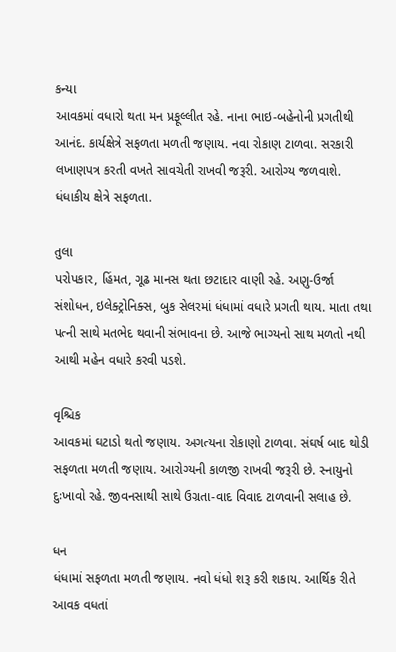કન્યા
આવકમાં વધારો થતા મન પ્રફૂલ્લીત રહે. નાના ભાઇ-બહેનોની પ્રગતીથી આનંદ. કાર્યક્ષેત્રે સફળતા મળતી જણાય. નવા રોકાણ ટાળવા. સરકારી લખાણપત્ર કરતી વખતે સાવચેતી રાખવી જરૂરી. આરોગ્ય જળવાશે. ધંધાકીય ક્ષેત્રે સફળતા.

તુલા
પરોપકાર, હિંમત, ગૂઢ માનસ થતા છટાદાર વાણી રહે. અણુ-ઉર્જા સંશોધન, ઇલેક્ટ્રોનિક્સ, બુક સેલરમાં ધંધામાં વધારે પ્રગતી થાય. માતા તથા પત્ની સાથે મતભેદ થવાની સંભાવના છે. આજે ભાગ્યનો સાથ મળતો નથી આથી મહેન વધારે કરવી પડશે.

વૃશ્ચિક
આવકમાં ઘટાડો થતો જણાય. અગત્યના રોકાણો ટાળવા. સંઘર્ષ બાદ થોડી સફળતા મળતી જણાય. આરોગ્યની કાળજી રાખવી જરૂરી છે. સ્નાયુનો દુઃખાવો રહે. જીવનસાથી સાથે ઉગ્રતા-વાદ વિવાદ ટાળવાની સલાહ છે.

ધન
ધંધામાં સફળતા મળતી જણાય. નવો ધંધો શરૂ કરી શકાય. આર્થિક રીતે આવક વધતાં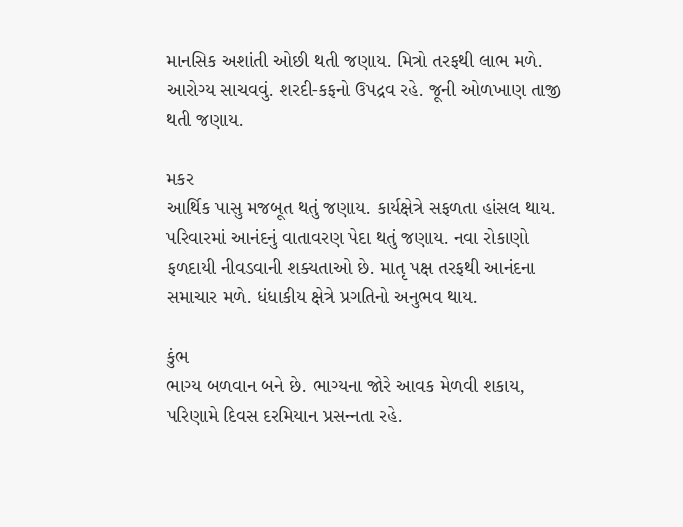માનસિક અશાંતી ઓછી થતી જણાય. મિત્રો તરફથી લાભ મળે. આરોગ્ય સાચવવું. શરદી-કફનો ઉપદ્રવ રહે. જૂની ઓળખાણ તાજી થતી જણાય.

મકર
આર્થિક પાસુ મજબૂત થતું જણાય. કાર્યક્ષેત્રે સફળતા હાંસલ થાય. પરિવારમાં આનંદનું વાતાવરણ પેદા થતું જણાય. નવા રોકાણો ફળદાયી નીવડવાની શક્યતાઓ છે. માતૃ પક્ષ તરફથી આનંદના સમાચાર મળે. ધંધાકીય ક્ષેત્રે પ્રગતિનો અનુભવ થાય.

કુંભ
ભાગ્ય બળવાન બને છે. ભાગ્યના જોરે આવક મેળવી શકાય, પરિણામે દિવસ દરમિયાન પ્રસન્‍નતા રહે.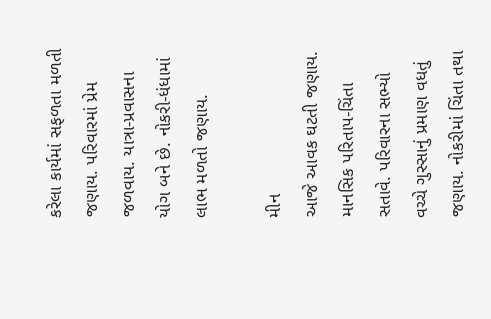કરેલા કાર્યમાં સફળતા મળતી જણાય. પરિવારમાં પ્રેમ જળવાય. યાત્રા-પ્રવાસના યોગ બને છે. નોકરી-ધંધામાં લાભ મળતો જણાય.

મીન
આજે આવક ઘટતી જણાય. માનસિક પરિતાપ-ચિંતા સતાવે. પરિવારના સભ્યો વચ્ચે ગુસ્સાનું પ્રમાણ વધતું જણાય. નોકરીમાં ચિંતા તથા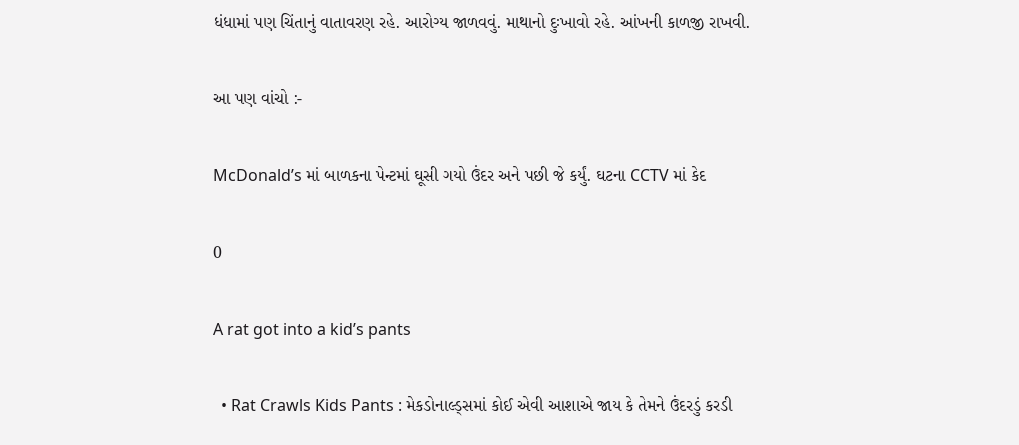ધંધામાં પણ ચિંતાનું વાતાવરણ રહે. આરોગ્ય જાળવવું. માથાનો દુઃખાવો રહે. આંખની કાળજી રાખવી.

આ પણ વાંચો :-

McDonald’s માં બાળકના પેન્ટમાં ઘૂસી ગયો ઉંદર અને પછી જે કર્યું. ઘટના CCTV માં કેદ

0

A rat got into a kid’s pants

  • Rat Crawls Kids Pants : મેકડોનાલ્ડ્સમાં કોઈ એવી આશાએ જાય કે તેમને ઉંદરડું કરડી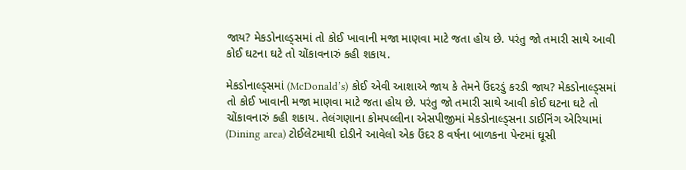જાય? મેકડોનાલ્ડ્સમાં તો કોઈ ખાવાની મજા માણવા માટે જતા હોય છે. પરંતુ જો તમારી સાથે આવી કોઈ ઘટના ઘટે તો ચોંકાવનારું કહી શકાય.

મેકડોનાલ્ડ્સમાં (McDonald’s) કોઈ એવી આશાએ જાય કે તેમને ઉંદરડું કરડી જાય? મેકડોનાલ્ડ્સમાં તો કોઈ ખાવાની મજા માણવા માટે જતા હોય છે. પરંતુ જો તમારી સાથે આવી કોઈ ઘટના ઘટે તો ચોંકાવનારું કહી શકાય. તેલંગણાના કોમપલ્લીના એસપીજીમાં મેકડોનાલ્ડ્સના ડાઈનિંગ એરિયામાં (Dining area) ટોઈલેટમાથી દોડીને આવેલો એક ઉંદર 8 વર્ષના બાળકના પેન્ટમાં ઘૂસી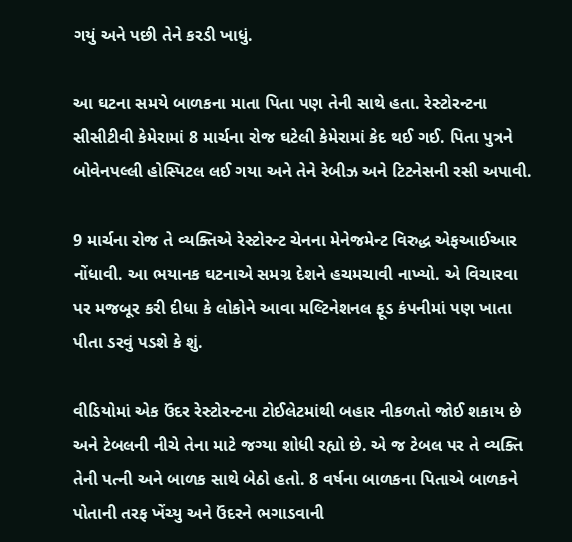ગયું અને પછી તેને કરડી ખાધું.

આ ઘટના સમયે બાળકના માતા પિતા પણ તેની સાથે હતા. રેસ્ટોરન્ટના સીસીટીવી કેમેરામાં 8 માર્ચના રોજ ઘટેલી કેમેરામાં કેદ થઈ ગઈ. પિતા પુત્રને બોવેનપલ્લી હોસ્પિટલ લઈ ગયા અને તેને રેબીઝ અને ટિટનેસની રસી અપાવી.

9 માર્ચના રોજ તે વ્યક્તિએ રેસ્ટોરન્ટ ચેનના મેનેજમેન્ટ વિરુદ્ધ એફઆઈઆર નોંધાવી. આ ભયાનક ઘટનાએ સમગ્ર દેશને હચમચાવી નાખ્યો. એ વિચારવા પર મજબૂર કરી દીધા કે લોકોને આવા મલ્ટિનેશનલ ફૂડ કંપનીમાં પણ ખાતા પીતા ડરવું પડશે કે શું.

વીડિયોમાં એક ઉંદર રેસ્ટોરન્ટના ટોઈલેટમાંથી બહાર નીકળતો જોઈ શકાય છે અને ટેબલની નીચે તેના માટે જગ્યા શોધી રહ્યો છે. એ જ ટેબલ પર તે વ્યક્તિ તેની પત્ની અને બાળક સાથે બેઠો હતો. 8 વર્ષના બાળકના પિતાએ બાળકને પોતાની તરફ ખેંચ્યુ અને ઉંદરને ભગાડવાની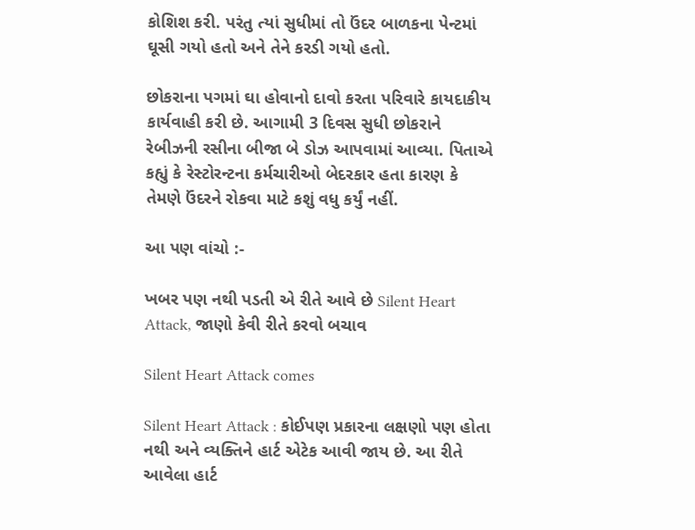કોશિશ કરી. પરંતુ ત્યાં સુધીમાં તો ઉંદર બાળકના પેન્ટમાં ઘૂસી ગયો હતો અને તેને કરડી ગયો હતો.

છોકરાના પગમાં ઘા હોવાનો દાવો કરતા પરિવારે કાયદાકીય કાર્યવાહી કરી છે. આગામી 3 દિવસ સુધી છોકરાને રેબીઝની રસીના બીજા બે ડોઝ આપવામાં આવ્યા. પિતાએ કહ્યું કે રેસ્ટોરન્ટના કર્મચારીઓ બેદરકાર હતા કારણ કે તેમણે ઉંદરને રોકવા માટે કશું વધુ કર્યું નહીં.

આ પણ વાંચો :-

ખબર પણ નથી પડતી એ રીતે આવે છે Silent Heart Attack, જાણો કેવી રીતે કરવો બચાવ

Silent Heart Attack comes

Silent Heart Attack : કોઈપણ પ્રકારના લક્ષણો પણ હોતા નથી અને વ્યક્તિને હાર્ટ એટેક આવી જાય છે. આ રીતે આવેલા હાર્ટ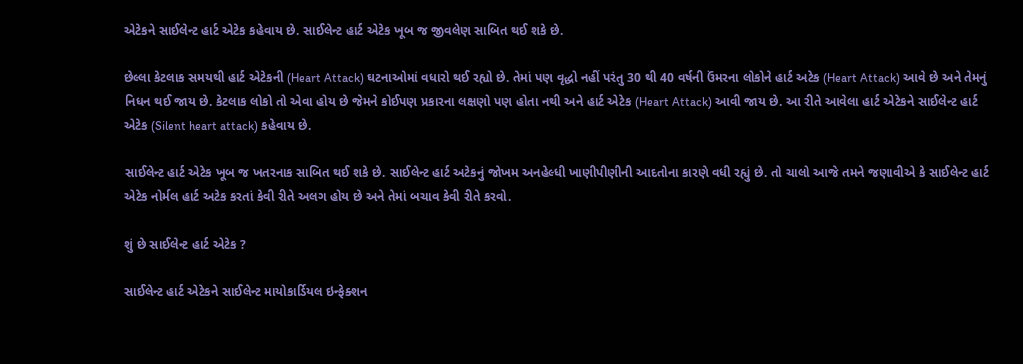એટેકને સાઈલેન્ટ હાર્ટ એટેક કહેવાય છે. સાઈલેન્ટ હાર્ટ એટેક ખૂબ જ જીવલેણ સાબિત થઈ શકે છે.

છેલ્લા કેટલાક સમયથી હાર્ટ એટેકની (Heart Attack) ઘટનાઓમાં વધારો થઈ રહ્યો છે. તેમાં પણ વૃદ્ધો નહીં પરંતુ 30 થી 40 વર્ષની ઉંમરના લોકોને હાર્ટ અટેક (Heart Attack) આવે છે અને તેમનું નિધન થઈ જાય છે. કેટલાક લોકો તો એવા હોય છે જેમને કોઈપણ પ્રકારના લક્ષણો પણ હોતા નથી અને હાર્ટ એટેક (Heart Attack) આવી જાય છે. આ રીતે આવેલા હાર્ટ એટેકને સાઈલેન્ટ હાર્ટ એટેક (Silent heart attack) કહેવાય છે.

સાઈલેન્ટ હાર્ટ એટેક ખૂબ જ ખતરનાક સાબિત થઈ શકે છે. સાઈલેન્ટ હાર્ટ અટેકનું જોખમ અનહેલ્ધી ખાણીપીણીની આદતોના કારણે વધી રહ્યું છે. તો ચાલો આજે તમને જણાવીએ કે સાઈલેન્ટ હાર્ટ એટેક નોર્મલ હાર્ટ અટેક કરતાં કેવી રીતે અલગ હોય છે અને તેમાં બચાવ કેવી રીતે કરવો.

શું છે સાઈલેન્ટ હાર્ટ એટેક ?

સાઈલેન્ટ હાર્ટ એટેકને સાઈલેન્ટ માયોકાર્ડિયલ ઇન્ફેક્શન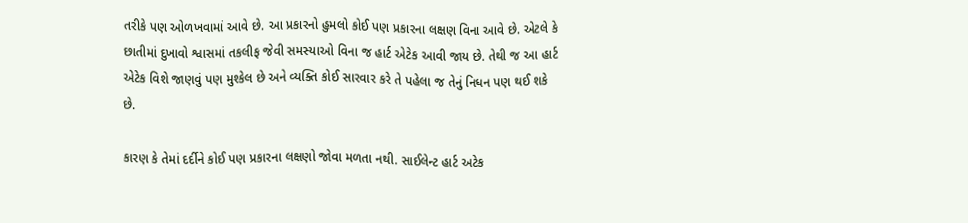તરીકે પણ ઓળખવામાં આવે છે. આ પ્રકારનો હુમલો કોઈ પણ પ્રકારના લક્ષણ વિના આવે છે. એટલે કે છાતીમાં દુખાવો શ્વાસમાં તકલીફ જેવી સમસ્યાઓ વિના જ હાર્ટ એટેક આવી જાય છે. તેથી જ આ હાર્ટ એટેક વિશે જાણવું પણ મુશ્કેલ છે અને વ્યક્તિ કોઈ સારવાર કરે તે પહેલા જ તેનું નિધન પણ થઈ શકે છે.

કારણ કે તેમાં દર્દીને કોઈ પણ પ્રકારના લક્ષણો જોવા મળતા નથી. સાઈલેન્ટ હાર્ટ અટેક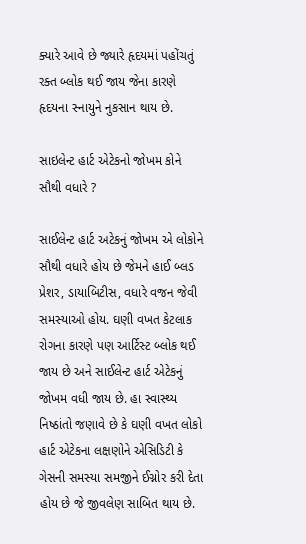ક્યારે આવે છે જ્યારે હૃદયમાં પહોંચતું રક્ત બ્લોક થઈ જાય જેના કારણે હૃદયના સ્નાયુને નુકસાન થાય છે.

સાઇલેન્ટ હાર્ટ એટેકનો જોખમ કોને સૌથી વધારે ?

સાઈલેન્ટ હાર્ટ અટેકનું જોખમ એ લોકોને સૌથી વધારે હોય છે જેમને હાઈ બ્લડ પ્રેશર, ડાયાબિટીસ, વધારે વજન જેવી સમસ્યાઓ હોય. ઘણી વખત કેટલાક રોગના કારણે પણ આર્ટિસ્ટ બ્લોક થઈ જાય છે અને સાઈલેન્ટ હાર્ટ એટેકનું જોખમ વધી જાય છે. હા સ્વાસ્થ્ય નિષ્ઠાંતો જણાવે છે કે ઘણી વખત લોકો હાર્ટ એટેકના લક્ષણોને એસિડિટી કે ગેસની સમસ્યા સમજીને ઈગ્નોર કરી દેતા હોય છે જે જીવલેણ સાબિત થાય છે.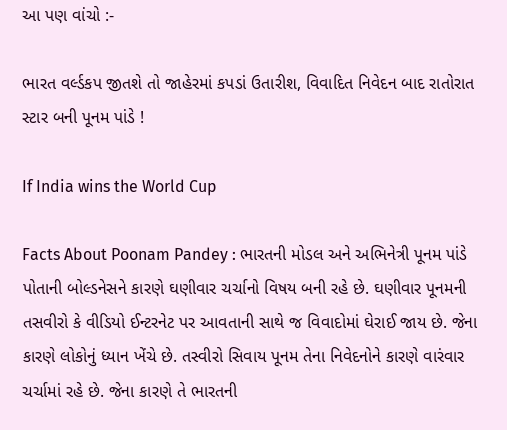આ પણ વાંચો :-

ભારત વર્લ્ડકપ જીતશે તો જાહેરમાં કપડાં ઉતારીશ, વિવાદિત નિવેદન બાદ રાતોરાત સ્ટાર બની પૂનમ પાંડે !

If India wins the World Cup

Facts About Poonam Pandey : ભારતની મોડલ અને અભિનેત્રી પૂનમ પાંડે પોતાની બોલ્ડનેસને કારણે ઘણીવાર ચર્ચાનો વિષય બની રહે છે. ઘણીવાર પૂનમની તસવીરો કે વીડિયો ઈન્ટરનેટ પર આવતાની સાથે જ વિવાદોમાં ઘેરાઈ જાય છે. જેના કારણે લોકોનું ધ્યાન ખેંચે છે. તસ્વીરો સિવાય પૂનમ તેના નિવેદનોને કારણે વારંવાર ચર્ચામાં રહે છે. જેના કારણે તે ભારતની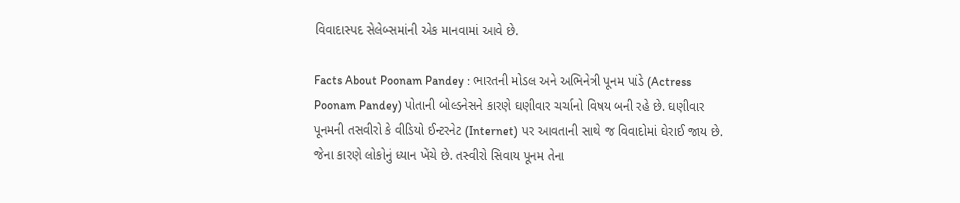વિવાદાસ્પદ સેલેબ્સમાંની એક માનવામાં આવે છે.

Facts About Poonam Pandey : ભારતની મોડલ અને અભિનેત્રી પૂનમ પાંડે (Actress Poonam Pandey) પોતાની બોલ્ડનેસને કારણે ઘણીવાર ચર્ચાનો વિષય બની રહે છે. ઘણીવાર પૂનમની તસવીરો કે વીડિયો ઈન્ટરનેટ (Internet) પર આવતાની સાથે જ વિવાદોમાં ઘેરાઈ જાય છે. જેના કારણે લોકોનું ધ્યાન ખેંચે છે. તસ્વીરો સિવાય પૂનમ તેના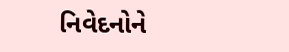નિવેદનોને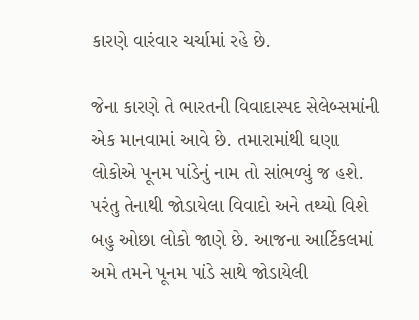કારણે વારંવાર ચર્ચામાં રહે છે.

જેના કારણે તે ભારતની વિવાદાસ્પદ સેલેબ્સમાંની એક માનવામાં આવે છે. તમારામાંથી ઘણા લોકોએ પૂનમ પાંડેનું નામ તો સાંભળ્યું જ હશે. પરંતુ તેનાથી જોડાયેલા વિવાદો અને તથ્યો વિશે બહુ ઓછા લોકો જાણે છે. આજના આર્ટિકલમાં અમે તમને પૂનમ પાંડે સાથે જોડાયેલી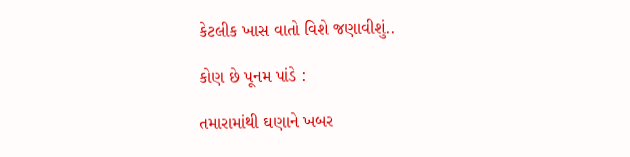કેટલીક ખાસ વાતો વિશે જણાવીશું..

કોણ છે પૂનમ પાંડે :

તમારામાંથી ઘણાને ખબર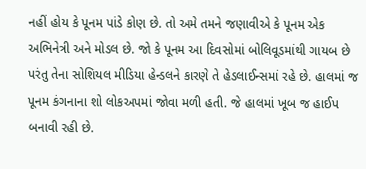નહીં હોય કે પૂનમ પાંડે કોણ છે. તો અમે તમને જણાવીએ કે પૂનમ એક અભિનેત્રી અને મોડલ છે. જો કે પૂનમ આ દિવસોમાં બોલિવૂડમાંથી ગાયબ છે પરંતુ તેના સોશિયલ મીડિયા હેન્ડલને કારણે તે હેડલાઈન્સમાં રહે છે. હાલમાં જ પૂનમ કંગનાના શો લોકઅપમાં જોવા મળી હતી. જે હાલમાં ખૂબ જ હાઈપ બનાવી રહી છે.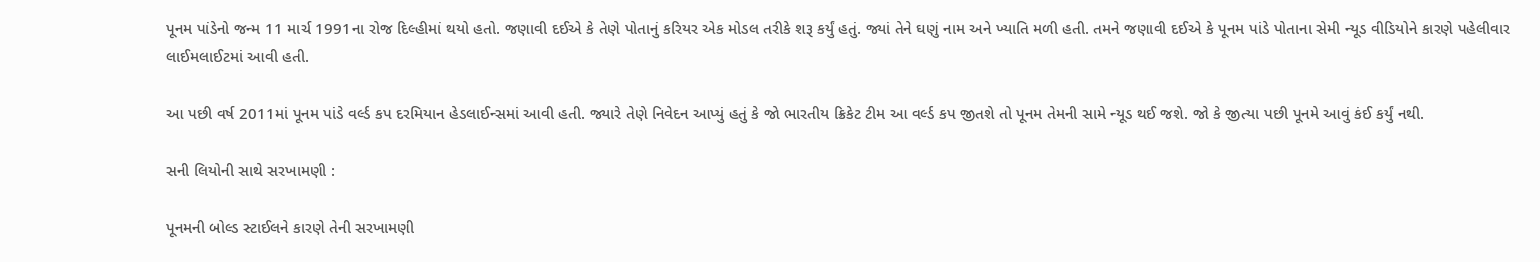પૂનમ પાંડેનો જન્મ 11 માર્ચ 1991ના રોજ દિલ્હીમાં થયો હતો. જણાવી દઈએ કે તેણે પોતાનું કરિયર એક મોડલ તરીકે શરૂ કર્યું હતું. જ્યાં તેને ઘણું નામ અને ખ્યાતિ મળી હતી. તમને જણાવી દઈએ કે પૂનમ પાંડે પોતાના સેમી ન્યૂડ વીડિયોને કારણે પહેલીવાર લાઈમલાઈટમાં આવી હતી.

આ પછી વર્ષ 2011માં પૂનમ પાંડે વર્લ્ડ કપ દરમિયાન હેડલાઈન્સમાં આવી હતી. જ્યારે તેણે નિવેદન આપ્યું હતું કે જો ભારતીય ક્રિકેટ ટીમ આ વર્લ્ડ કપ જીતશે તો પૂનમ તેમની સામે ન્યૂડ થઈ જશે. જો કે જીત્યા પછી પૂનમે આવું કંઈ કર્યું નથી.

સની લિયોની સાથે સરખામણી :

પૂનમની બોલ્ડ સ્ટાઈલને કારણે તેની સરખામણી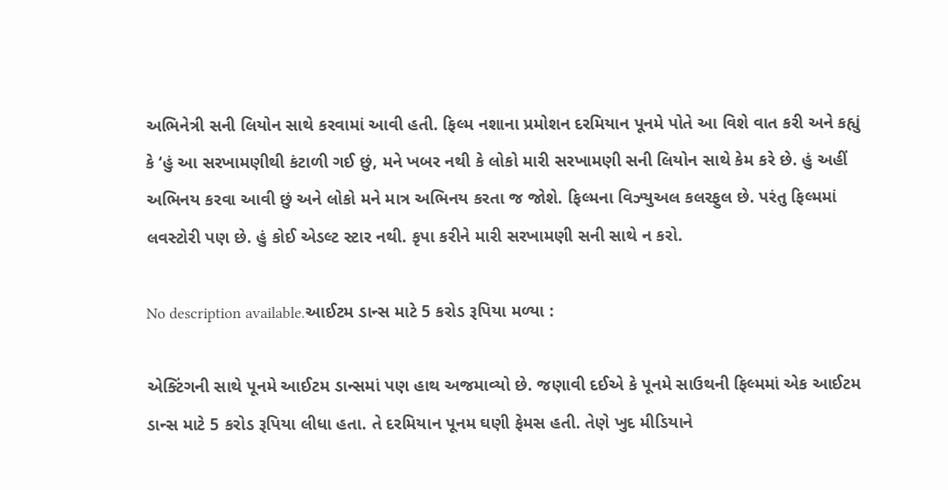અભિનેત્રી સની લિયોન સાથે કરવામાં આવી હતી. ફિલ્મ નશાના પ્રમોશન દરમિયાન પૂનમે પોતે આ વિશે વાત કરી અને કહ્યું કે ‘હું આ સરખામણીથી કંટાળી ગઈ છું, મને ખબર નથી કે લોકો મારી સરખામણી સની લિયોન સાથે કેમ કરે છે. હું અહીં અભિનય કરવા આવી છું અને લોકો મને માત્ર અભિનય કરતા જ જોશે. ફિલ્મના વિઝ્યુઅલ કલરફુલ છે. પરંતુ ફિલ્મમાં લવસ્ટોરી પણ છે. હું કોઈ એડલ્ટ સ્ટાર નથી. કૃપા કરીને મારી સરખામણી સની સાથે ન કરો.

No description available.આઈટમ ડાન્સ માટે 5 કરોડ રૂપિયા મળ્યા :

એક્ટિંગની સાથે પૂનમે આઈટમ ડાન્સમાં પણ હાથ અજમાવ્યો છે. જણાવી દઈએ કે પૂનમે સાઉથની ફિલ્મમાં એક આઈટમ ડાન્સ માટે 5 કરોડ રૂપિયા લીધા હતા. તે દરમિયાન પૂનમ ઘણી ફેમસ હતી. તેણે ખુદ મીડિયાને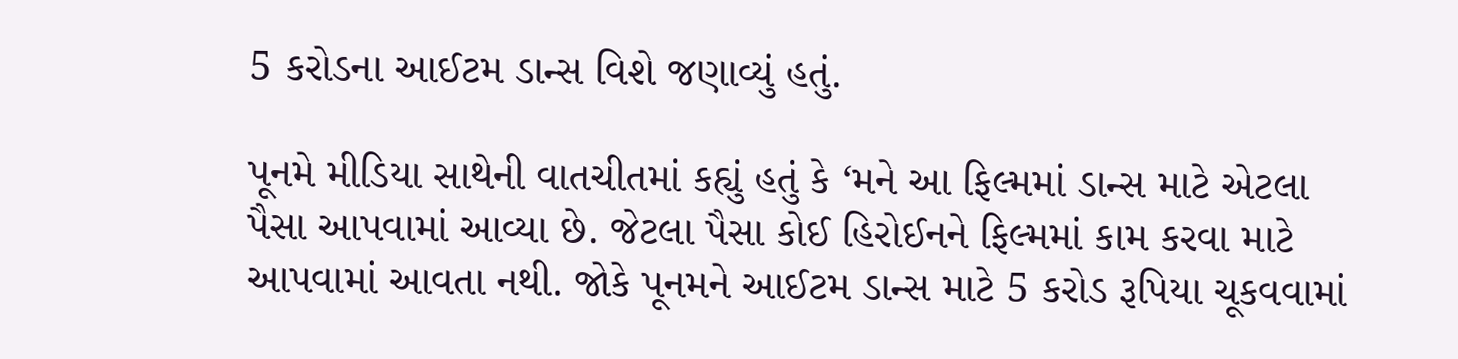5 કરોડના આઈટમ ડાન્સ વિશે જણાવ્યું હતું.

પૂનમે મીડિયા સાથેની વાતચીતમાં કહ્યું હતું કે ‘મને આ ફિલ્મમાં ડાન્સ માટે એટલા પૈસા આપવામાં આવ્યા છે. જેટલા પૈસા કોઈ હિરોઈનને ફિલ્મમાં કામ કરવા માટે આપવામાં આવતા નથી. જોકે પૂનમને આઈટમ ડાન્સ માટે 5 કરોડ રૂપિયા ચૂકવવામાં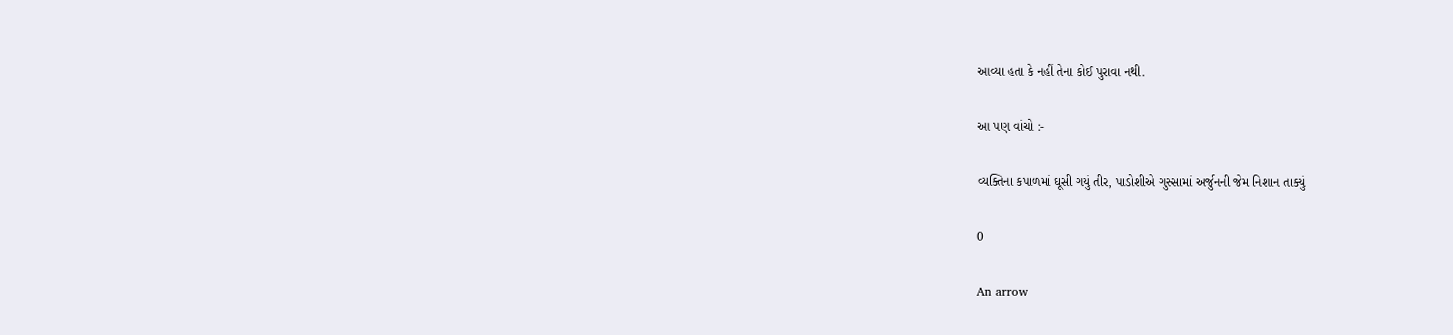આવ્યા હતા કે નહીં તેના કોઈ પુરાવા નથી.

આ પણ વાંચો :-

વ્યક્તિના કપાળમાં ઘૂસી ગયું તીર, પાડોશીએ ગુસ્સામાં અર્જુનની જેમ નિશાન તાક્યું

0

An arrow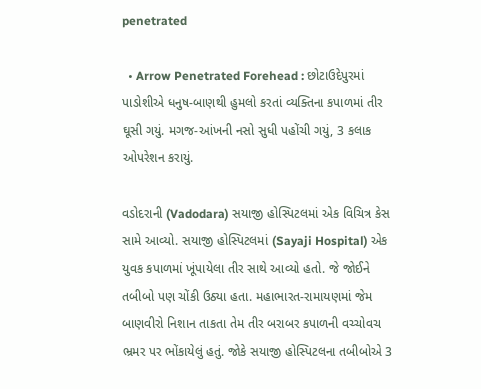penetrated

  • Arrow Penetrated Forehead : છોટાઉદેપુરમાં પાડોશીએ ધનુષ-બાણથી હુમલો કરતાં વ્યક્તિના કપાળમાં તીર ઘૂસી ગયું. મગજ-આંખની નસો સુધી પહોંચી ગયું, 3 કલાક ઓપરેશન કરાયું.

વડોદરાની (Vadodara) સયાજી હોસ્પિટલમાં એક વિચિત્ર કેસ સામે આવ્યો. સયાજી હોસ્પિટલમાં (Sayaji Hospital) એક યુવક કપાળમાં ખૂંપાયેલા તીર સાથે આવ્યો હતો. જે જોઈને તબીબો પણ ચોંકી ઉઠ્યા હતા. મહાભારત-રામાયણમાં જેમ બાણવીરો નિશાન તાકતા તેમ તીર બરાબર કપાળની વચ્ચોવચ ભ્રમર પર ભોંકાયેલું હતું. જોકે સયાજી હોસ્પિટલના તબીબોએ 3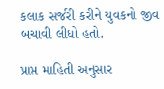કલાક સર્જરી કરીને યુવકનો જીવ બચાવી લીધો હતો.

પ્રાપ્ત માહિતી અનુસાર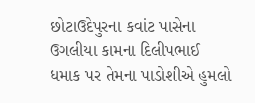છોટાઉદેપુરના કવાંટ પાસેના ઉગલીયા કામના દિલીપભાઈ ધમાક પર તેમના પાડોશીએ હુમલો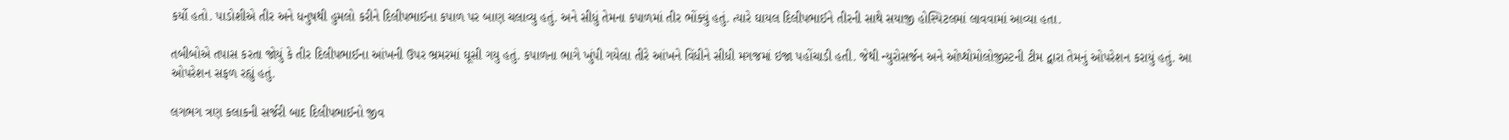કર્યો હતો. પાડોશીએ તીર અને ધનુષથી હુમલો કરીને દિલીપભાઈના કપાળ પર બાણ ચલાવ્યુ હતું. અને સીધું તેમના કપાળમાં તીર ભોંક્યું હતું. ત્યારે ઘાયલ દિલીપભાઈને તીરની સાથે સયાજી હોસ્પિટલમાં લાવવામાં આવ્યા હતા.

તબીબોએ તપાસ કરતા જોયું કે તીર દિલીપભાઈના આંખની ઉપર ભ્રમરમાં ઘૂસી ગયુ હતું. કપાળના ભાગે ખુંપી ગયેલા તીરે આંખને વિંધીને સીધી મગજમાં ઇજા પહોંચાડી હતી. જેથી ન્યુરોસર્જન અને ઓપ્થોમોલોજીસ્ટની ટીમ દ્વારા તેમનું ઓપરેશન કરાયું હતું. આ ઓપરેશન સફળ રહ્યું હતું.

લગભગ ત્રણ કલાકની સર્જરી બાદ દિલીપભાઈનો જીવ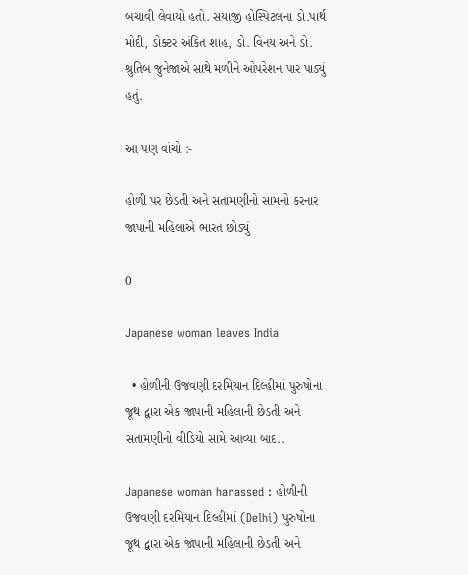બચાવી લેવાયો હતો. સયાજી હોસ્પિટલના ડો.પાર્થ મોદી, ડોક્ટર અંકિત શાહ, ડો. વિનય અને ડો. શ્રુતિબ જુનેજાએ સાથે મળીને ઓપરેશન પાર પાડ્યું હતું.

આ પણ વાંચો :-

હોળી પર છેડતી અને સતામણીનો સામનો કરનાર જાપાની મહિલાએ ભારત છોડ્યું

0

Japanese woman leaves India

  • હોળીની ઉજવણી દરમિયાન દિલ્હીમાં પુરુષોના જૂથ દ્વારા એક જાપાની મહિલાની છેડતી અને સતામણીનો વીડિયો સામે આવ્યા બાદ..

Japanese woman harassed : હોળીની ઉજવણી દરમિયાન દિલ્હીમાં (Delhi) પુરુષોના જૂથ દ્વારા એક જાપાની મહિલાની છેડતી અને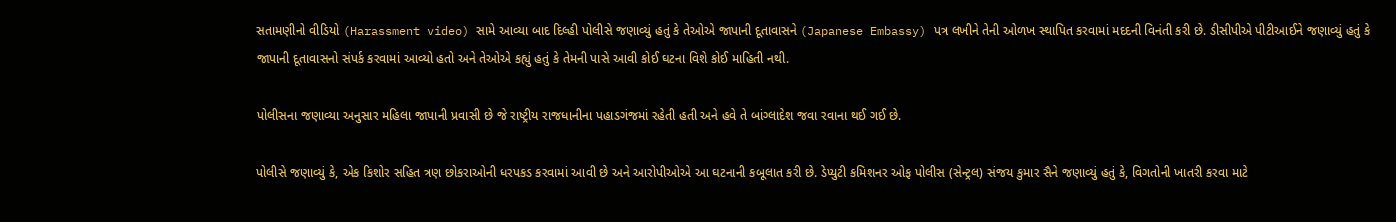સતામણીનો વીડિયો (Harassment video) સામે આવ્યા બાદ દિલ્હી પોલીસે જણાવ્યું હતું કે તેઓએ જાપાની દૂતાવાસને (Japanese Embassy) પત્ર લખીને તેની ઓળખ સ્થાપિત કરવામાં મદદની વિનંતી કરી છે. ડીસીપીએ પીટીઆઈને જણાવ્યું હતું કે જાપાની દૂતાવાસનો સંપર્ક કરવામાં આવ્યો હતો અને તેઓએ કહ્યું હતું કે તેમની પાસે આવી કોઈ ઘટના વિશે કોઈ માહિતી નથી.

પોલીસના જણાવ્યા અનુસાર મહિલા જાપાની પ્રવાસી છે જે રાષ્ટ્રીય રાજધાનીના પહાડગંજમાં રહેતી હતી અને હવે તે બાંગ્લાદેશ જવા રવાના થઈ ગઈ છે.

પોલીસે જણાવ્યું કે, એક કિશોર સહિત ત્રણ છોકરાઓની ધરપકડ કરવામાં આવી છે અને આરોપીઓએ આ ઘટનાની કબૂલાત કરી છે. ડેપ્યુટી કમિશનર ઓફ પોલીસ (સેન્ટ્રલ) સંજય કુમાર સૈને જણાવ્યું હતું કે, વિગતોની ખાતરી કરવા માટે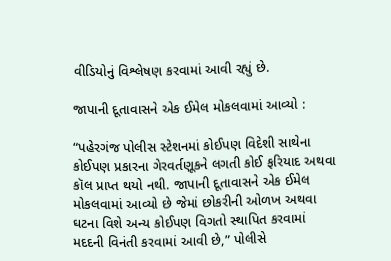વીડિયોનું વિશ્લેષણ કરવામાં આવી રહ્યું છે.

જાપાની દૂતાવાસને એક ઈમેલ મોકલવામાં આવ્યો :

“પહેરગંજ પોલીસ સ્ટેશનમાં કોઈપણ વિદેશી સાથેના કોઈપણ પ્રકારના ગેરવર્તણૂકને લગતી કોઈ ફરિયાદ અથવા કૉલ પ્રાપ્ત થયો નથી. જાપાની દૂતાવાસને એક ઈમેલ મોકલવામાં આવ્યો છે જેમાં છોકરીની ઓળખ અથવા ઘટના વિશે અન્ય કોઈપણ વિગતો સ્થાપિત કરવામાં મદદની વિનંતી કરવામાં આવી છે,” પોલીસે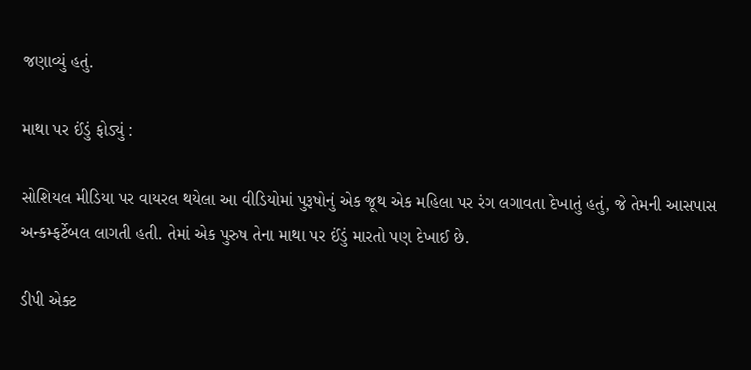જણાવ્યું હતું.

માથા પર ઈંડું ફોડ્યું :

સોશિયલ મીડિયા પર વાયરલ થયેલા આ વીડિયોમાં પુરૂષોનું એક જૂથ એક મહિલા પર રંગ લગાવતા દેખાતું હતું, જે તેમની આસપાસ અન્કમ્ફર્ટેબલ લાગતી હતી. તેમાં એક પુરુષ તેના માથા પર ઈંડું મારતો પણ દેખાઈ છે.

ડીપી એક્ટ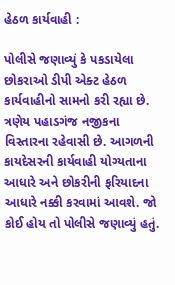હેઠળ કાર્યવાહી :

પોલીસે જણાવ્યું કે પકડાયેલા છોકરાઓ ડીપી એક્ટ હેઠળ કાર્યવાહીનો સામનો કરી રહ્યા છે. ત્રણેય પહાડગંજ નજીકના વિસ્તારના રહેવાસી છે. આગળની કાયદેસરની કાર્યવાહી યોગ્યતાના આધારે અને છોકરીની ફરિયાદના આધારે નક્કી કરવામાં આવશે. જો કોઈ હોય તો પોલીસે જણાવ્યું હતું.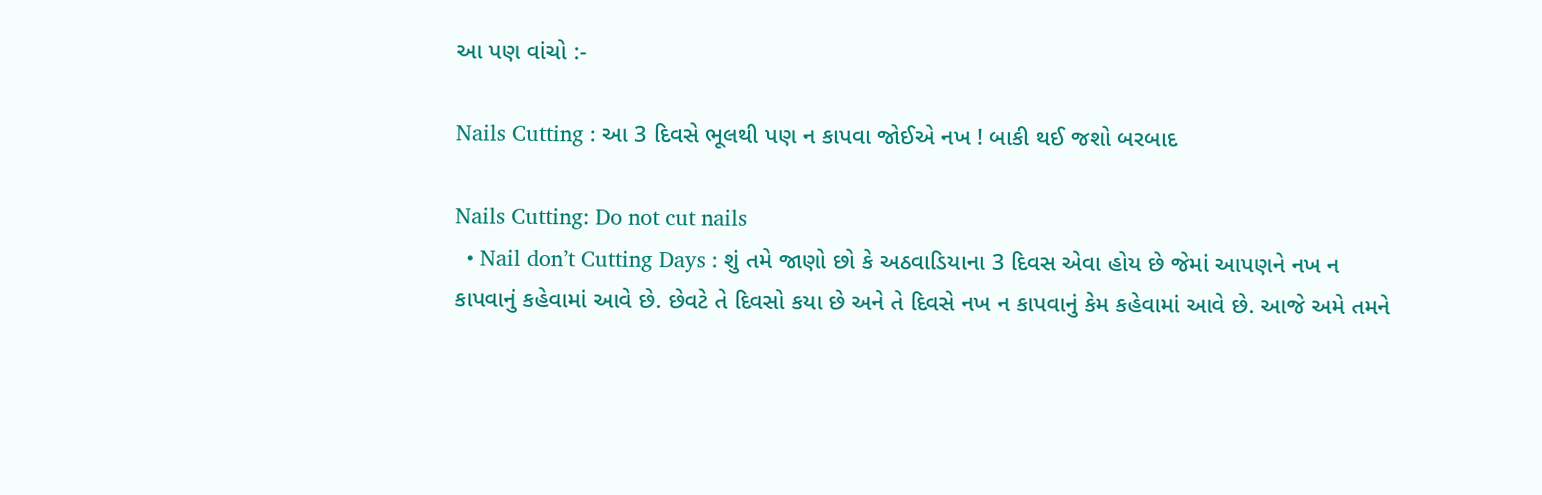આ પણ વાંચો :-

Nails Cutting : આ 3 દિવસે ભૂલથી પણ ન કાપવા જોઈએ નખ ! બાકી થઈ જશો બરબાદ

Nails Cutting: Do not cut nails
  • Nail don’t Cutting Days : શું તમે જાણો છો કે અઠવાડિયાના 3 દિવસ એવા હોય છે જેમાં આપણને નખ ન કાપવાનું કહેવામાં આવે છે. છેવટે તે દિવસો કયા છે અને તે દિવસે નખ ન કાપવાનું કેમ કહેવામાં આવે છે. આજે અમે તમને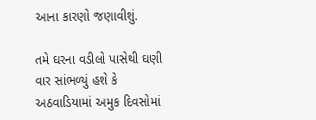આના કારણો જણાવીશું.

તમે ઘરના વડીલો પાસેથી ઘણી વાર સાંભળ્યું હશે કે અઠવાડિયામાં અમુક દિવસોમાં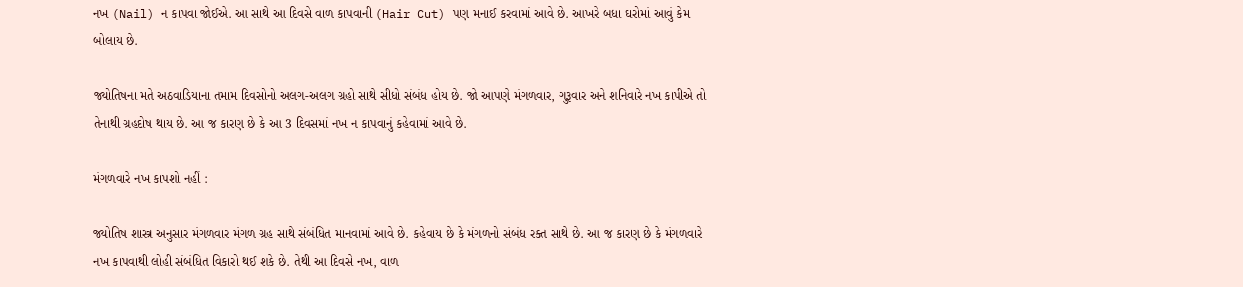નખ (Nail) ન કાપવા જોઈએ. આ સાથે આ દિવસે વાળ કાપવાની (Hair Cut) પણ મનાઈ કરવામાં આવે છે. આખરે બધા ઘરોમાં આવું કેમ બોલાય છે.

જ્યોતિષના મતે અઠવાડિયાના તમામ દિવસોનો અલગ-અલગ ગ્રહો સાથે સીધો સંબંધ હોય છે. જો આપણે મંગળવાર, ગુરૂવાર અને શનિવારે નખ કાપીએ તો તેનાથી ગ્રહદોષ થાય છે. આ જ કારણ છે કે આ 3 દિવસમાં નખ ન કાપવાનું કહેવામાં આવે છે.

મંગળવારે નખ કાપશો નહીં :

જ્યોતિષ શાસ્ત્ર અનુસાર મંગળવાર મંગળ ગ્રહ સાથે સંબંધિત માનવામાં આવે છે. કહેવાય છે કે મંગળનો સંબંધ રક્ત સાથે છે. આ જ કારણ છે કે મંગળવારે નખ કાપવાથી લોહી સંબંધિત વિકારો થઈ શકે છે. તેથી આ દિવસે નખ, વાળ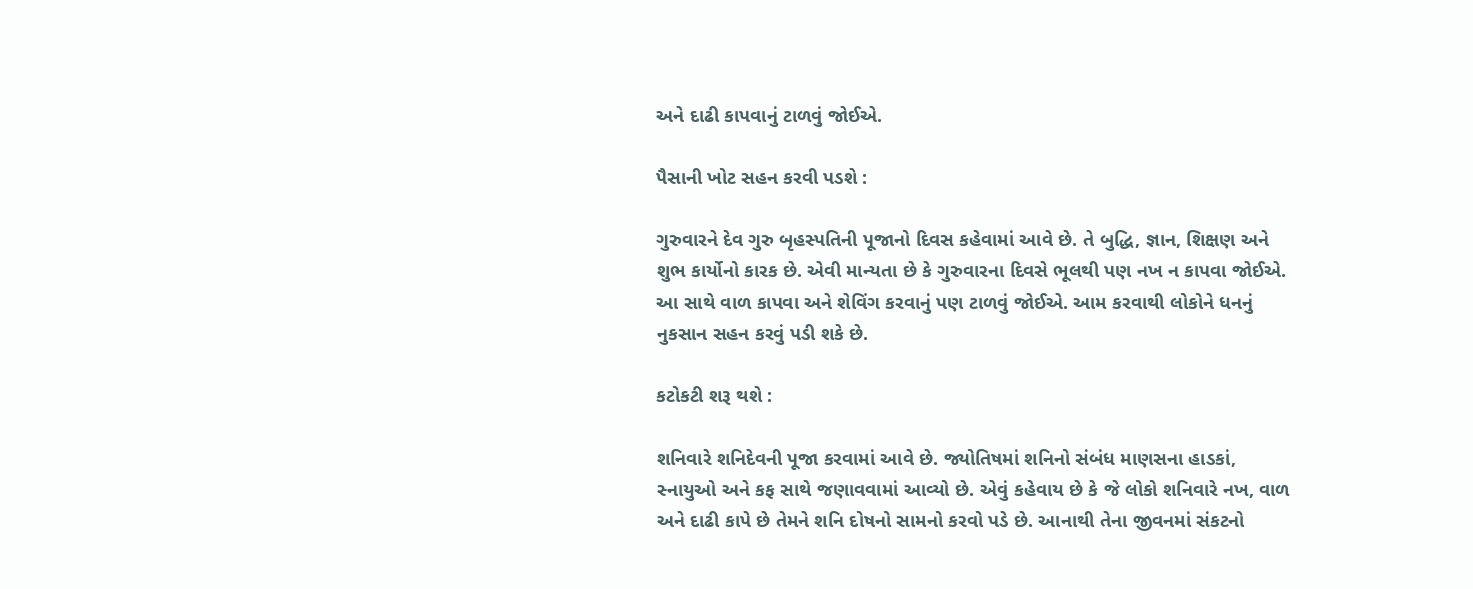અને દાઢી કાપવાનું ટાળવું જોઈએ.

પૈસાની ખોટ સહન કરવી પડશે :

ગુરુવારને દેવ ગુરુ બૃહસ્પતિની પૂજાનો દિવસ કહેવામાં આવે છે. તે બુદ્ધિ, જ્ઞાન, શિક્ષણ અને શુભ કાર્યોનો કારક છે. એવી માન્યતા છે કે ગુરુવારના દિવસે ભૂલથી પણ નખ ન કાપવા જોઈએ. આ સાથે વાળ કાપવા અને શેવિંગ કરવાનું પણ ટાળવું જોઈએ. આમ કરવાથી લોકોને ધનનું નુકસાન સહન કરવું પડી શકે છે.

કટોકટી શરૂ થશે :

શનિવારે શનિદેવની પૂજા કરવામાં આવે છે. જ્યોતિષમાં શનિનો સંબંધ માણસના હાડકાં, સ્નાયુઓ અને કફ સાથે જણાવવામાં આવ્યો છે. એવું કહેવાય છે કે જે લોકો શનિવારે નખ, વાળ અને દાઢી કાપે છે તેમને શનિ દોષનો સામનો કરવો પડે છે. આનાથી તેના જીવનમાં સંકટનો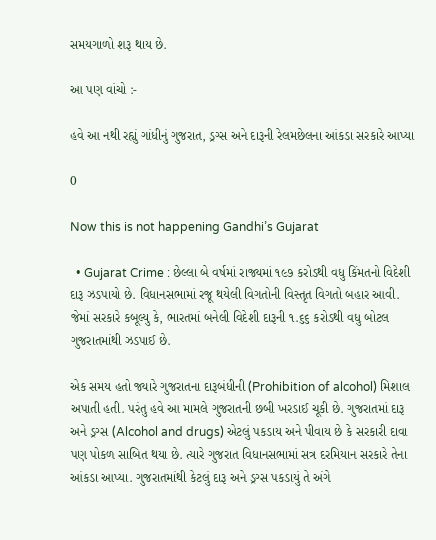સમયગાળો શરૂ થાય છે.

આ પણ વાંચો :-

હવે આ નથી રહ્યું ગાંધીનું ગુજરાત, ડ્રગ્સ અને દારૂની રેલમછેલના આંકડા સરકારે આપ્યા

0

Now this is not happening Gandhi’s Gujarat

  • Gujarat Crime : છેલ્લા બે વર્ષમાં રાજ્યમાં ૧૯૭ કરોડથી વધુ કિંમતનો વિદેશી દારૂ ઝડપાયો છે. વિધાનસભામાં રજૂ થયેલી વિગતોની વિસ્તૃત વિગતો બહાર આવી. જેમાં સરકારે કબૂલ્યુ કે, ભારતમાં બનેલી વિદેશી દારૂની ૧.૬૬ કરોડથી વધુ બોટલ ગુજરાતમાંથી ઝડપાઈ છે.

એક સમય હતો જ્યારે ગુજરાતના દારૂબંધીની (Prohibition of alcohol) મિશાલ અપાતી હતી. પરંતુ હવે આ મામલે ગુજરાતની છબી ખરડાઈ ચૂકી છે. ગુજરાતમાં દારૂ અને ડ્રગ્સ (Alcohol and drugs) એટલું પકડાય અને પીવાય છે કે સરકારી દાવા પણ પોકળ સાબિત થયા છે. ત્યારે ગુજરાત વિધાનસભામાં સત્ર દરમિયાન સરકારે તેના આંકડા આપ્યા. ગુજરાતમાંથી કેટલું દારૂ અને ડ્રગ્સ પકડાયું તે અંગે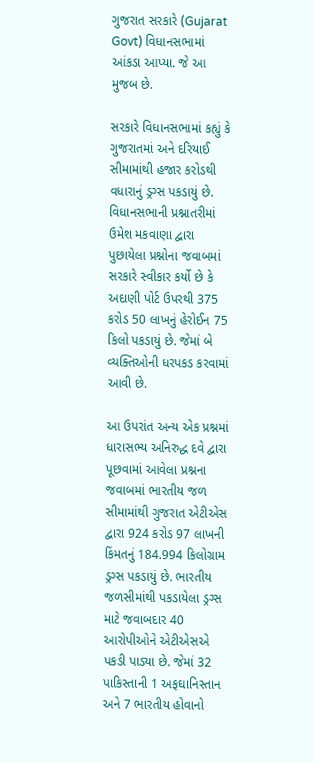ગુજરાત સરકારે (Gujarat Govt) વિધાનસભામાં આંકડા આપ્યા. જે આ મુજબ છે.

સરકારે વિધાનસભામાં કહ્યું કે ગુજરાતમાં અને દરિયાઈ સીમામાંથી હજાર કરોડથી વધારાનું ડ્રગ્સ પકડાયું છે. વિધાનસભાની પ્રશ્નાતરીમાં ઉમેશ મકવાણા દ્વારા પુછાયેલા પ્રશ્નોના જવાબમાં સરકારે સ્વીકાર કર્યો છે કે અદાણી પોર્ટ ઉપરથી 375 કરોડ 50 લાખનું હેરોઈન 75 કિલો પકડાયું છે. જેમાં બે વ્યક્તિઓની ધરપકડ કરવામાં આવી છે.

આ ઉપરાંત અન્ય એક પ્રશ્નમાં ધારાસભ્ય અનિરુદ્ધ દવે દ્વારા પૂછવામાં આવેલા પ્રશ્નના જવાબમાં ભારતીય જળ સીમામાંથી ગુજરાત એટીએસ દ્વારા 924 કરોડ 97 લાખની કિંમતનું 184.994 કિલોગ્રામ ડ્રગ્સ પકડાયું છે. ભારતીય જળસીમાંથી પકડાયેલા ડ્રગ્સ માટે જવાબદાર 40 આરોપીઓને એટીએસએ પકડી પાડ્યા છે. જેમાં 32 પાકિસ્તાની 1 અફઘાનિસ્તાન અને 7 ભારતીય હોવાનો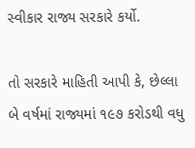સ્વીકાર રાજ્ય સરકારે કર્યો.

તો સરકારે માહિતી આપી કે, છેલ્લા બે વર્ષમાં રાજ્યમાં ૧૯૭ કરોડથી વધુ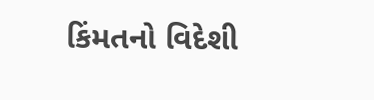કિંમતનો વિદેશી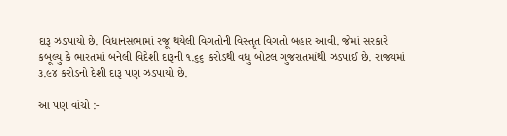દારૂ ઝડપાયો છે. વિધાનસભામાં રજૂ થયેલી વિગતોની વિસ્તૃત વિગતો બહાર આવી. જેમાં સરકારે કબૂલ્યુ કે ભારતમાં બનેલી વિદેશી દારૂની ૧.૬૬ કરોડથી વધુ બોટલ ગુજરાતમાંથી ઝડપાઈ છે. રાજ્યમાં ૩.૯૪ કરોડનો દેશી દારૂ પણ ઝડપાયો છે.

આ પણ વાંચો :-